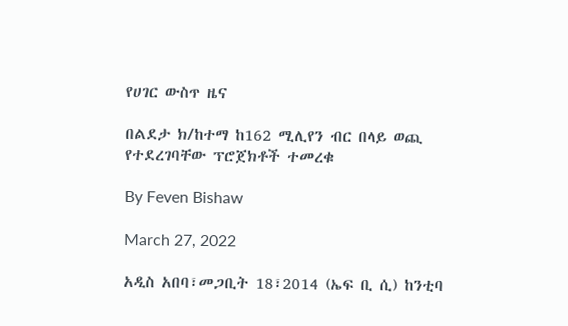የሀገር ውስጥ ዜና

በልደታ ክ/ከተማ ከ162 ሚሊየን ብር በላይ ወጪ የተደረገባቸው ፕሮጀክቶች ተመረቁ

By Feven Bishaw

March 27, 2022

አዲስ አበባ፣መጋቢት 18፣2014 (ኤፍ ቢ ሲ) ከንቲባ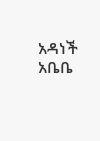አዳነች አቤቤ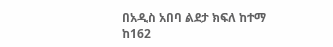በአዲስ አበባ ልደታ ክፍለ ከተማ ከ162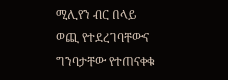ሚሊየን ብር በላይ ወጪ የተደረገባቸውና ግንባታቸው የተጠናቀቁ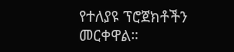የተለያዩ ፕሮጀክቶችን መርቀዋል።